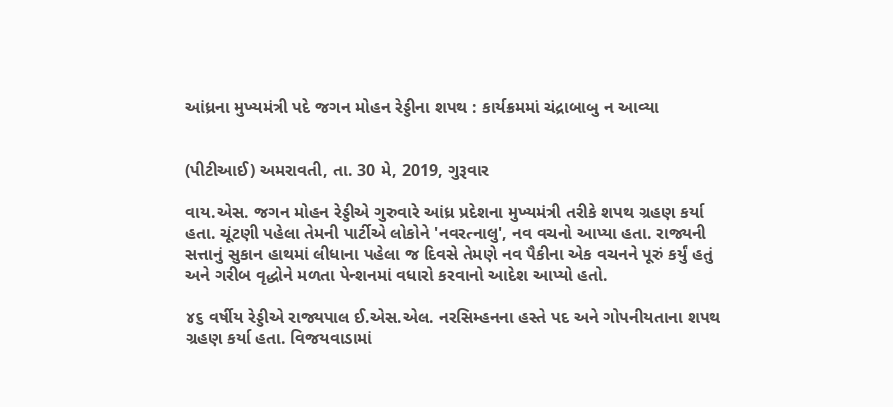આંધ્રના મુખ્યમંત્રી પદે જગન મોહન રેડ્ડીના શપથ : કાર્યક્રમમાં ચંદ્રાબાબુ ન આવ્યા


(પીટીઆઈ) અમરાવતી, તા. 30 મે, 2019, ગુરૂવાર

વાય.એસ. જગન મોહન રેડ્ડીએ ગુરુવારે આંધ્ર પ્રદેશના મુખ્યમંત્રી તરીકે શપથ ગ્રહણ કર્યા હતા. ચૂંટણી પહેલા તેમની પાર્ટીએ લોકોને 'નવરત્નાલુ', નવ વચનો આપ્યા હતા. રાજ્યની સત્તાનું સુકાન હાથમાં લીધાના પહેલા જ દિવસે તેમણે નવ પૈકીના એક વચનને પૂરું કર્યું હતું અને ગરીબ વૃદ્ધોને મળતા પેન્શનમાં વધારો કરવાનો આદેશ આપ્યો હતો.

૪૬ વર્ષીય રેડ્ડીએ રાજ્યપાલ ઈ.એસ.એલ. નરસિમ્હનના હસ્તે પદ અને ગોપનીયતાના શપથ ગ્રહણ કર્યા હતા. વિજયવાડામાં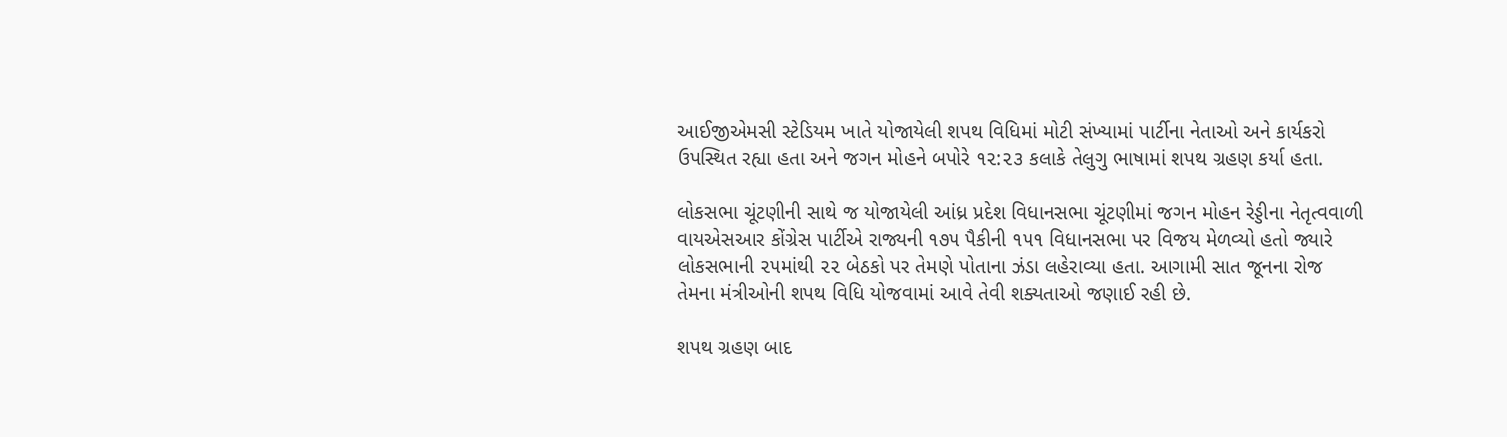આઈજીએમસી સ્ટેડિયમ ખાતે યોજાયેલી શપથ વિધિમાં મોટી સંખ્યામાં પાર્ટીના નેતાઓ અને કાર્યકરો ઉપસ્થિત રહ્યા હતા અને જગન મોહને બપોરે ૧૨:૨૩ કલાકે તેલુગુ ભાષામાં શપથ ગ્રહણ કર્યા હતા.

લોકસભા ચૂંટણીની સાથે જ યોજાયેલી આંધ્ર પ્રદેશ વિધાનસભા ચૂંટણીમાં જગન મોહન રેડ્ડીના નેતૃત્વવાળી વાયએસઆર કોંગ્રેસ પાર્ટીએ રાજ્યની ૧૭૫ પૈકીની ૧૫૧ વિધાનસભા પર વિજય મેળવ્યો હતો જ્યારે લોકસભાની ૨૫માંથી ૨૨ બેઠકો પર તેમણે પોતાના ઝંડા લહેરાવ્યા હતા. આગામી સાત જૂનના રોજ તેમના મંત્રીઓની શપથ વિધિ યોજવામાં આવે તેવી શક્યતાઓ જણાઈ રહી છે.

શપથ ગ્રહણ બાદ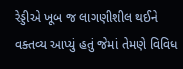રેડ્ડીએ ખૂબ જ લાગણીશીલ થઈને વક્તવ્ય આપ્યું હતું જેમાં તેમણે વિવિધ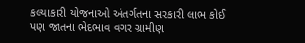કલ્યાકારી યોજનાઓ અંતર્ગતના સરકારી લાભ કોઈ પણ જાતના ભેદભાવ વગર ગ્રામીણ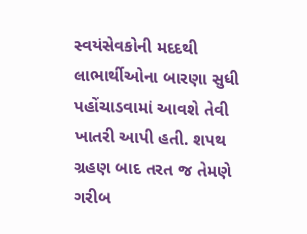સ્વયંસેવકોની મદદથી લાભાર્થીઓના બારણા સુધી પહોંચાડવામાં આવશે તેવી ખાતરી આપી હતી. શપથ ગ્રહણ બાદ તરત જ તેમણે ગરીબ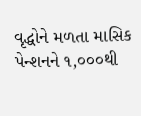વૃદ્ધોને મળતા માસિક પેન્શનને ૧,૦૦૦થી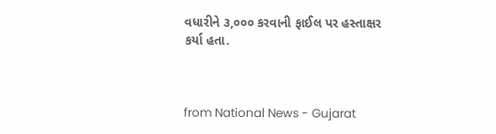વધારીને ૩,૦૦૦ કરવાની ફાઈલ પર હસ્તાક્ષર કર્યા હતા.



from National News - Gujarat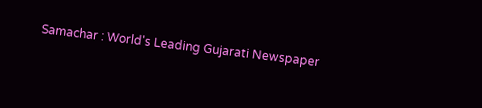Samachar : World's Leading Gujarati Newspaper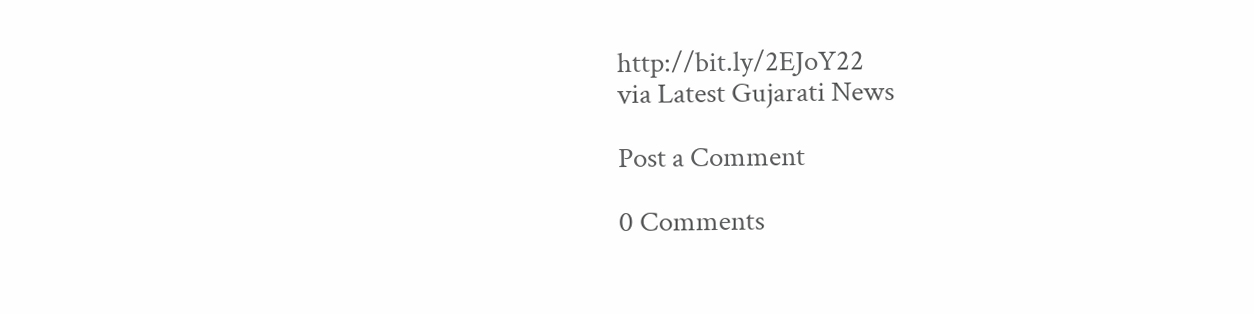http://bit.ly/2EJoY22
via Latest Gujarati News

Post a Comment

0 Comments